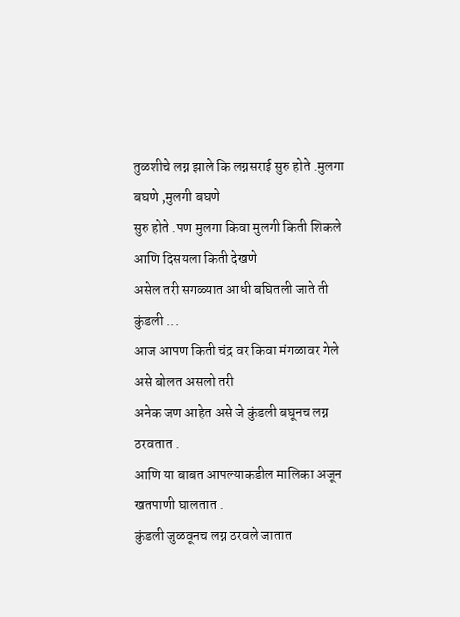तुळशीचे लग्न झाले कि लग्नसराई सुरु होते .मुलगा बघणे ,मुलगी बघणे
सुरु होते .पण मुलगा किवा मुलगी किती शिकले आणि दिसयला किती देखणे
असेल तरी सगळ्यात आधी बघितली जाते ती कुंडली ...
आज आपण किती चंद्र वर किवा मंगळावर गेले असे बोलत असलो तरी
अनेक जण आहेत असे जे कुंडली बघूनच लग्न ठरवतात .
आणि या बाबत आपल्याकडील मालिका अजून खतपाणी घालतात .
कुंडली जुळवूनच लग्न ठरवले जातात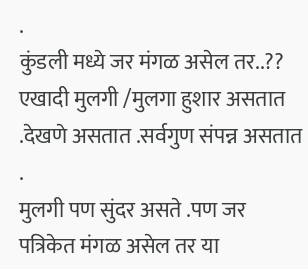.
कुंडली मध्ये जर मंगळ असेल तर..??
एखादी मुलगी /मुलगा हुशार असतात .देखणे असतात .सर्वगुण संपन्न असतात .
मुलगी पण सुंदर असते .पण जर पत्रिकेत मंगळ असेल तर या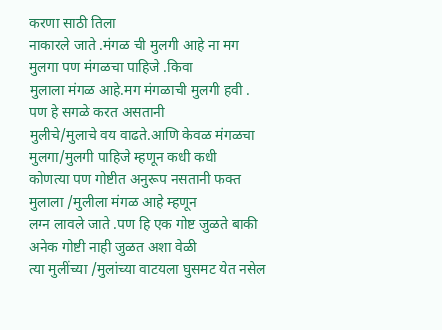करणा साठी तिला
नाकारले जाते .मंगळ ची मुलगी आहे ना मग मुलगा पण मंगळचा पाहिजे .किवा
मुलाला मंगळ आहे.मग मंगळाची मुलगी हवी . पण हे सगळे करत असतानी
मुलीचे/मुलाचे वय वाढते.आणि केवळ मंगळचा मुलगा/मुलगी पाहिजे म्हणून कधी कधी
कोणत्या पण गोष्टीत अनुरूप नसतानी फक्त मुलाला /मुलीला मंगळ आहे म्हणून
लग्न लावले जाते .पण हि एक गोष्ट जुळते बाकी अनेक गोष्टी नाही जुळत अशा वेळी
त्या मुलींच्या /मुलांच्या वाटयला घुसमट येत नसेल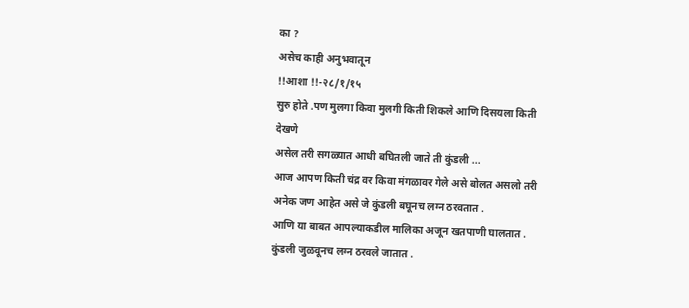का ?
असेच काही अनुभवातून
!!आशा !!-२८/१/१५
सुरु होते .पण मुलगा किवा मुलगी किती शिकले आणि दिसयला किती देखणे
असेल तरी सगळ्यात आधी बघितली जाते ती कुंडली ...
आज आपण किती चंद्र वर किवा मंगळावर गेले असे बोलत असलो तरी
अनेक जण आहेत असे जे कुंडली बघूनच लग्न ठरवतात .
आणि या बाबत आपल्याकडील मालिका अजून खतपाणी घालतात .
कुंडली जुळवूनच लग्न ठरवले जातात .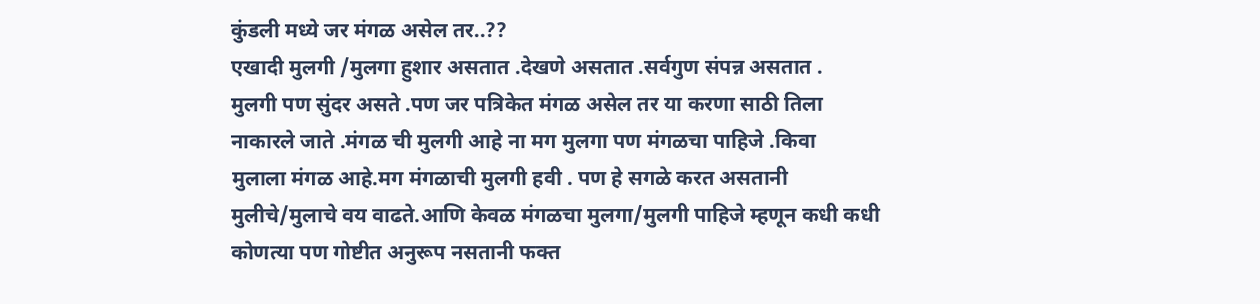कुंडली मध्ये जर मंगळ असेल तर..??
एखादी मुलगी /मुलगा हुशार असतात .देखणे असतात .सर्वगुण संपन्न असतात .
मुलगी पण सुंदर असते .पण जर पत्रिकेत मंगळ असेल तर या करणा साठी तिला
नाकारले जाते .मंगळ ची मुलगी आहे ना मग मुलगा पण मंगळचा पाहिजे .किवा
मुलाला मंगळ आहे.मग मंगळाची मुलगी हवी . पण हे सगळे करत असतानी
मुलीचे/मुलाचे वय वाढते.आणि केवळ मंगळचा मुलगा/मुलगी पाहिजे म्हणून कधी कधी
कोणत्या पण गोष्टीत अनुरूप नसतानी फक्त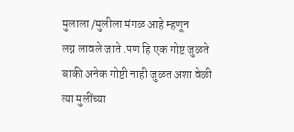मुलाला /मुलीला मंगळ आहे म्हणून
लग्न लावले जाते .पण हि एक गोष्ट जुळते बाकी अनेक गोष्टी नाही जुळत अशा वेळी
त्या मुलींच्या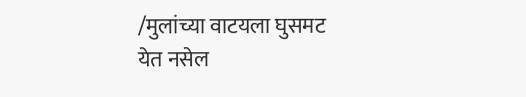/मुलांच्या वाटयला घुसमट येत नसेल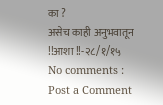का ?
असेच काही अनुभवातून
!!आशा !!-२८/१/१५
No comments :
Post a Comment